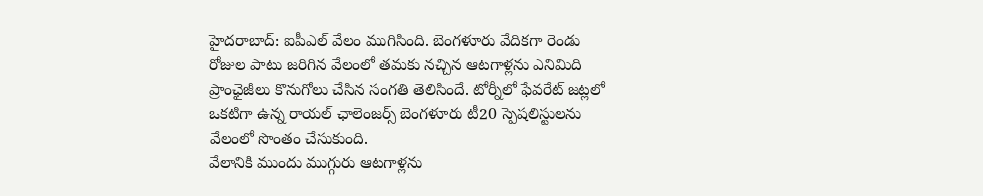హైదరాబాద్: ఐపీఎల్ వేలం ముగిసింది. బెంగళూరు వేదికగా రెండు రోజుల పాటు జరిగిన వేలంలో తమకు నచ్చిన ఆటగాళ్లను ఎనిమిది ప్రాంఛైజీలు కొనుగోలు చేసిన సంగతి తెలిసిందే. టోర్నీలో ఫేవరేట్ జట్లలో ఒకటిగా ఉన్న రాయల్ ఛాలెంజర్స్ బెంగళూరు టీ20 స్పెషలిస్టులను వేలంలో సొంతం చేసుకుంది.
వేలానికి ముందు ముగ్గురు ఆటగాళ్లను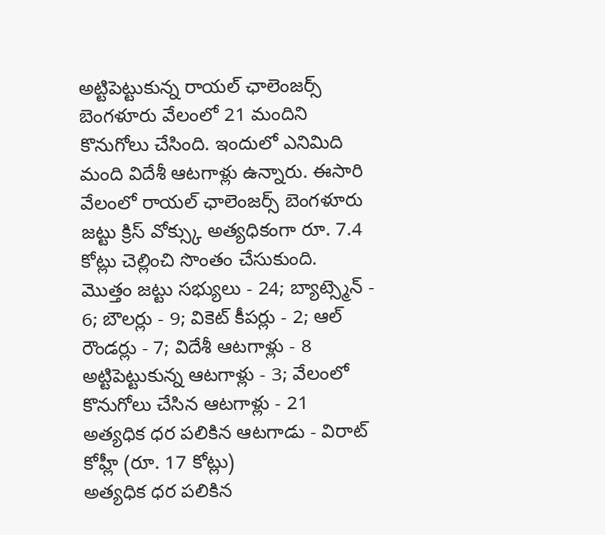అట్టిపెట్టుకున్న రాయల్ ఛాలెంజర్స్ బెంగళూరు వేలంలో 21 మందిని కొనుగోలు చేసింది. ఇందులో ఎనిమిది మంది విదేశీ ఆటగాళ్లు ఉన్నారు. ఈసారి వేలంలో రాయల్ ఛాలెంజర్స్ బెంగళూరు జట్టు క్రిస్ వోక్స్కు అత్యధికంగా రూ. 7.4 కోట్లు చెల్లించి సొంతం చేసుకుంది.
మొత్తం జట్టు సభ్యులు - 24; బ్యాట్స్మెన్ - 6; బౌలర్లు - 9; వికెట్ కీపర్లు - 2; ఆల్ రౌండర్లు - 7; విదేశీ ఆటగాళ్లు - 8
అట్టిపెట్టుకున్న ఆటగాళ్లు - 3; వేలంలో కొనుగోలు చేసిన ఆటగాళ్లు - 21
అత్యధిక ధర పలికిన ఆటగాడు - విరాట్ కోహ్లీ (రూ. 17 కోట్లు)
అత్యధిక ధర పలికిన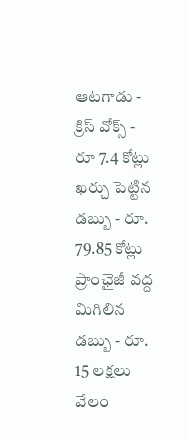ఆటగాడు - క్రిస్ వోక్స్ - రూ 7.4 కోట్లు
ఖర్చు పెట్టిన డబ్బు - రూ. 79.85 కోట్లు
ప్రాంఛైజీ వద్ద మిగిలిన డబ్బు - రూ. 15 లక్షలు
వేలం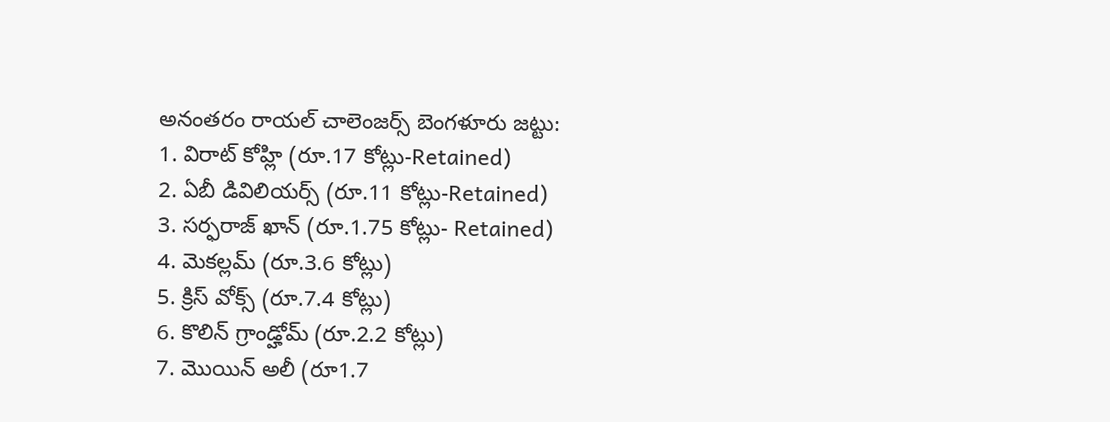అనంతరం రాయల్ చాలెంజర్స్ బెంగళూరు జట్టు:
1. విరాట్ కోహ్లి (రూ.17 కోట్లు-Retained)
2. ఏబీ డివిలియర్స్ (రూ.11 కోట్లు-Retained)
3. సర్ఫరాజ్ ఖాన్ (రూ.1.75 కోట్లు- Retained)
4. మెకల్లమ్ (రూ.3.6 కోట్లు)
5. క్రిస్ వోక్స్ (రూ.7.4 కోట్లు)
6. కొలిన్ గ్రాండ్హోమ్ (రూ.2.2 కోట్లు)
7. మొయిన్ అలీ (రూ1.7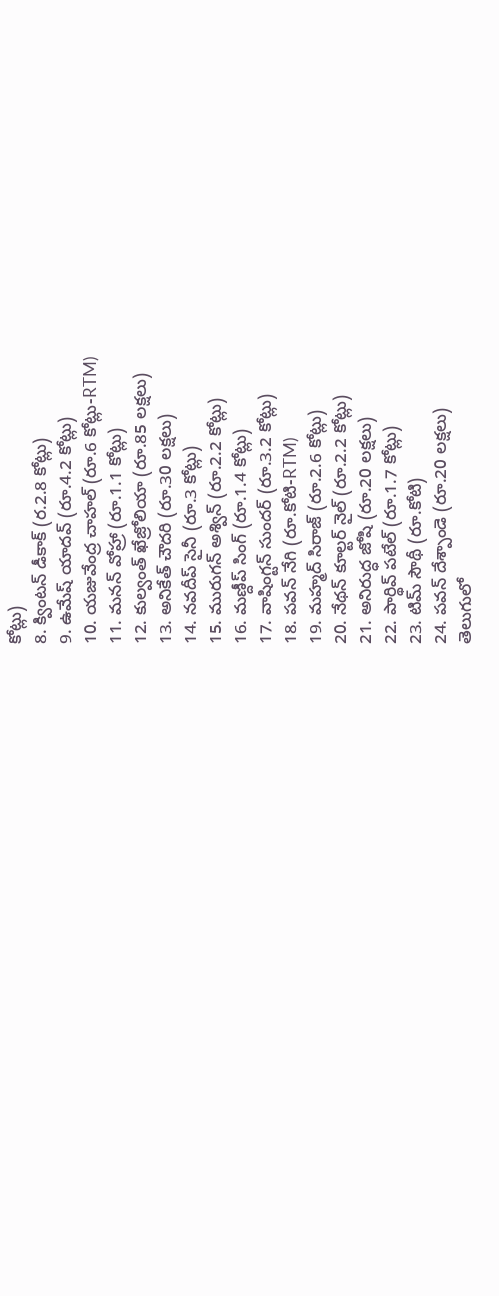కోట్లు)
8. క్వింటన్ డీకాక్ (ర.2.8 కోట్లు)
9. ఉమేష్ యాదవ్ (రూ.4.2 కోట్లు)
10. యజువేంద్ర చాహల్ (రూ.6 కోట్లు-RTM)
11. మనన్ వోహ్రా (రూ.1.1 కోట్లు)
12. కుల్వంత్ ఖేజ్రోలియా (రూ.85 లక్షలు)
13. అనికేత్ చౌదరి (రూ.30 లక్షలు)
14. నవదీప్ సైనీ (రూ.3 కోట్లు)
15. మురుగన్ అశ్విన్ (రూ.2.2 కోట్లు)
16. మణ్దీప్ సింగ్ (రూ.1.4 కోట్లు)
17. వాషింగ్టన్ సుందర్ (రూ.3.2 కోట్లు)
18. పవన్ నేగి (రూ.కోటి-RTM)
19. మహ్మద్ సిరాజ్ (రూ.2.6 కోట్లు)
20. నేథన్ కూల్టర్ నైల్ (రూ.2.2 కోట్లు)
21. అనిరుద్ధ జోషి (రూ.20 లక్షలు)
22. పార్థివ్ పటేల్ (రూ.1.7 కోట్లు)
23. టిమ్ సౌథీ (రూ.కోటి)
24. పవన్ దేశ్పాండె (రూ.20 లక్షలు)
తెలుగులో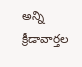అన్ని క్రీడావార్తల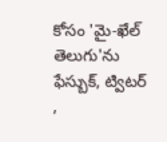కోసం 'మై-ఖేల్ తెలుగు'ను ఫేస్బుక్, ట్విటర్ ,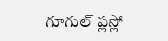గూగుల్ ప్లస్లో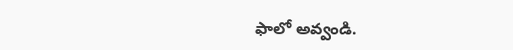ఫాలో అవ్వండి.